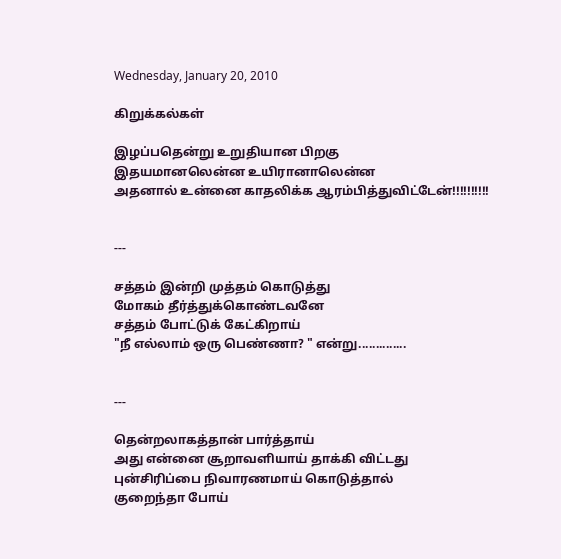Wednesday, January 20, 2010

கிறுக்கல்கள்

இழப்பதென்று உறுதியான பிறகு
இதயமானலென்ன உயிரானாலென்ன
அதனால் உன்னை காதலிக்க ஆரம்பித்துவிட்டேன்!!!!!!!!!!


---

சத்தம் இன்றி முத்தம் கொடுத்து
மோகம் தீர்த்துக்கொண்டவனே
சத்தம் போட்டுக் கேட்கிறாய்
"நீ எல்லாம் ஒரு பெண்ணா? " என்று..............


---

தென்றலாகத்தான் பார்த்தாய்
அது என்னை சூறாவளியாய் தாக்கி விட்டது
புன்சிரிப்பை நிவாரணமாய் கொடுத்தால்
குறைந்தா போய்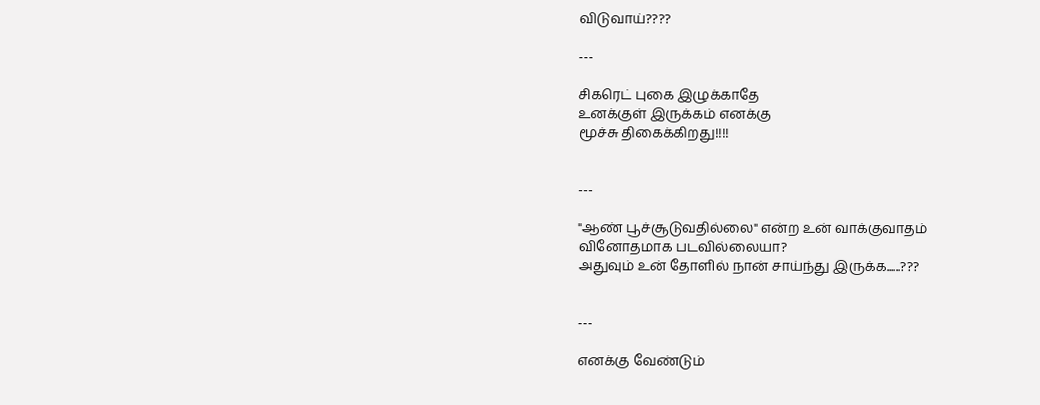விடுவாய்????

---

சிகரெட் புகை இழுக்காதே
உனக்குள் இருக்கம் எனக்கு
மூச்சு திகைக்கிறது!!!!


---

"ஆண் பூச்சூடுவதில்லை" என்ற உன் வாக்குவாதம்
வினோதமாக படவில்லையா?
அதுவும் உன் தோளில் நான் சாய்ந்து இருக்க......???


---

எனக்கு வேண்டும்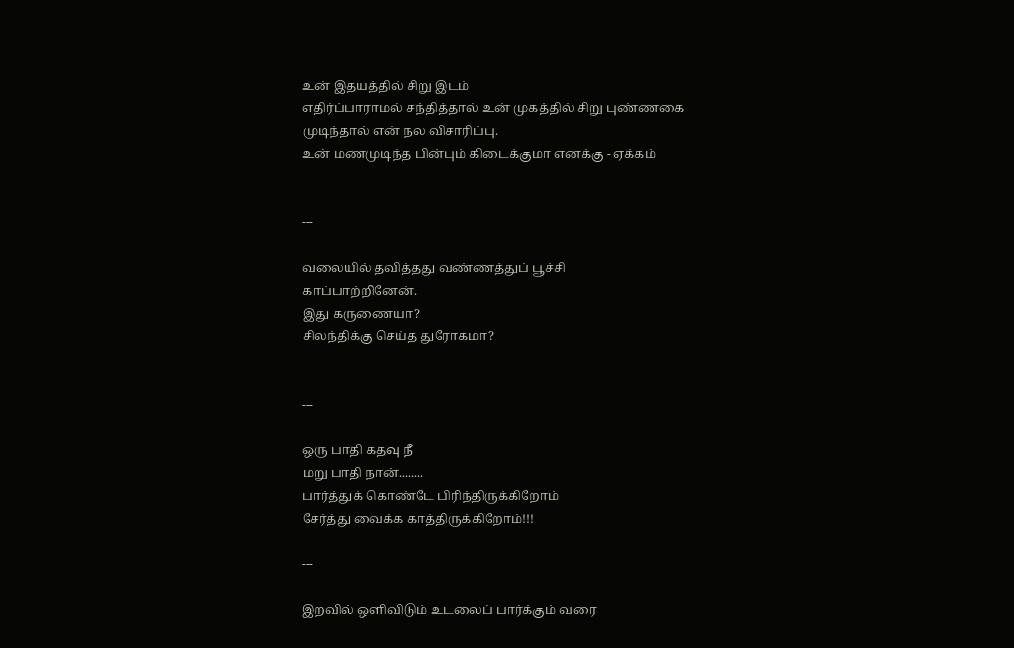உன் இதயத்தில் சிறு இடம்
எதிர்ப்பாராமல் சந்தித்தால் உன் முகத்தில் சிறு புண்ணகை
முடிந்தால் என் நல விசாரிப்பு.
உன் மணமுடிந்த பின்பும் கிடைக்குமா எனக்கு - ஏக்கம்


---

வலையில் தவித்தது வண்ணத்துப் பூச்சி
காப்பாற்றினேன்.
இது கருணையா?
சிலந்திக்கு செய்த துரோகமா?


---

ஒரு பாதி கதவு நீ
மறு பாதி நான்........
பார்த்துக் கொண்டே பிரிந்திருக்கிறோம்
சேர்த்து வைக்க காத்திருக்கிறோம்!!!

---

இறவில் ஒளிவிடும் உடலைப் பார்க்கும் வரை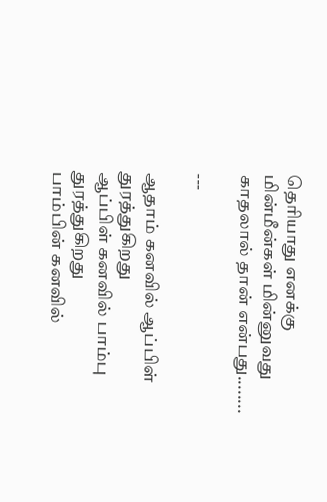தெரியாது எனக்கு
மின்மீன்கள் மின்னுவது காதலால் தான் என்பது........

---

ஆதாம் கனவில் ஆப்பிள் துரத்துகிறது
ஆப்பிள் கனவில் பாம்பு துரத்துகிறது
பாம்பின் கனவில்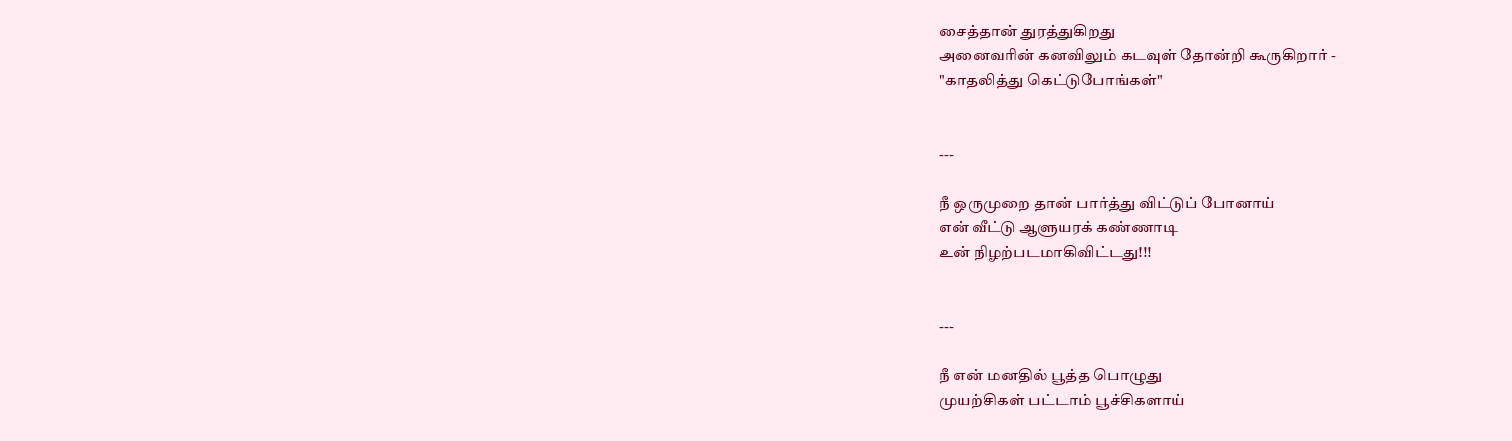சைத்தான் துரத்துகிறது
அனைவரின் கனவிலும் கடவுள் தோன்றி கூருகிறார் -
"காதலித்து கெட்டுபோங்கள்"


---

நீ ஒருமுறை தான் பார்த்து விட்டுப் போனாய்
என் வீட்டு ஆளுயரக் கண்ணாடி
உன் நிழற்படமாகிவிட்டது!!!


---

நீ என் மனதில் பூத்த பொழுது
முயற்சிகள் பட்டாம் பூச்சிகளாய்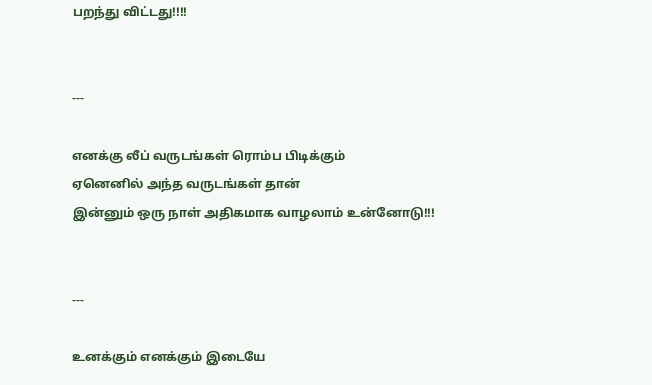பறந்து விட்டது!!!!


---

எனக்கு லீப் வருடங்கள் ரொம்ப பிடிக்கும்
ஏனெனில் அந்த வருடங்கள் தான்
இன்னும் ஒரு நாள் அதிகமாக வாழலாம் உன்னோடு!!!


---

உனக்கும் எனக்கும் இடையே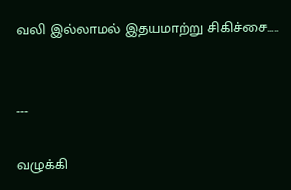வலி இல்லாமல் இதயமாற்று சிகிச்சை.....


---

வழுக்கி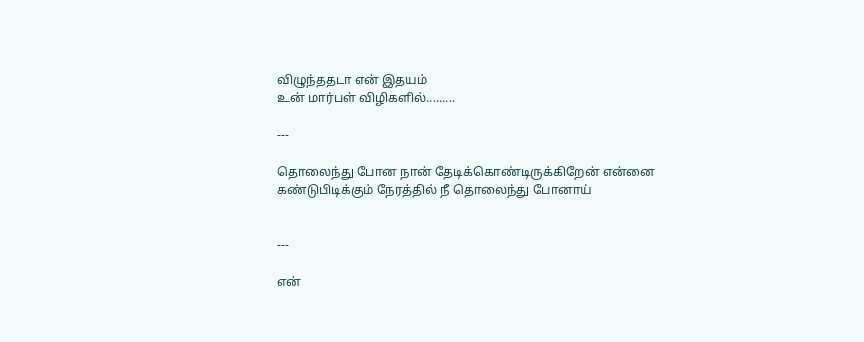விழுந்ததடா என் இதயம்
உன் மார்பள் விழிகளில்.........

---

தொலைந்து போன நான் தேடிக்கொண்டிருக்கிறேன் என்னை
கண்டுபிடிக்கும் நேரத்தில் நீ தொலைந்து போனாய்


---

என்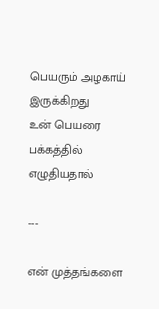பெயரும் அழகாய் இருக்கிறது
உன் பெயரை பக்கத்தில் எழுதியதால்

---

என் முத்தங்களை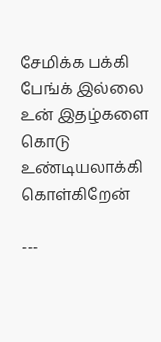சேமிக்க பக்கி பேங்க் இல்லை
உன் இதழ்களை கொடு உண்டியலாக்கி கொள்கிறேன்

---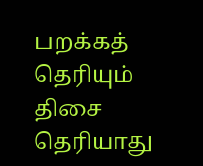பறக்கத் தெரியும் திசை தெரியாது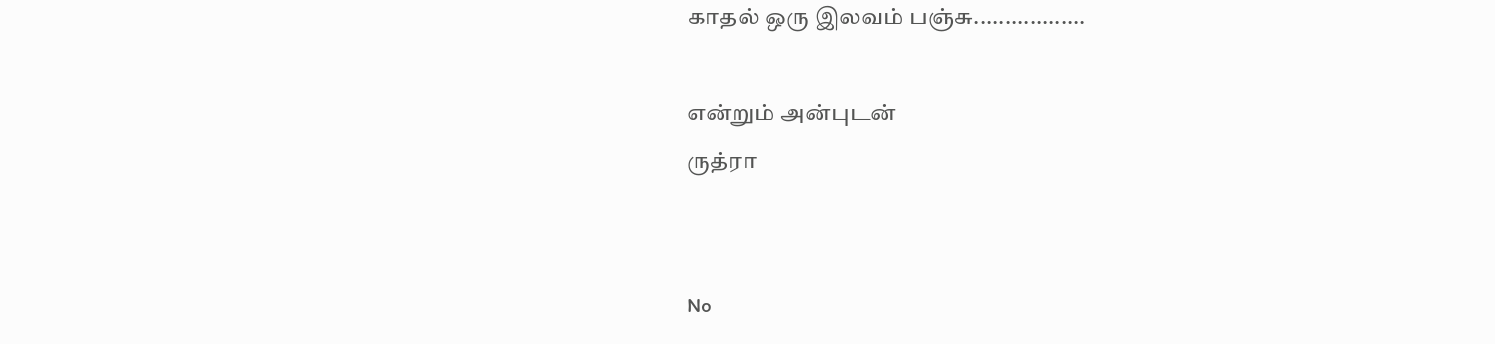காதல் ஒரு இலவம் பஞ்சு..................

என்றும் அன்புடன்
ருத்ரா


No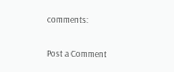comments:

Post a Comment